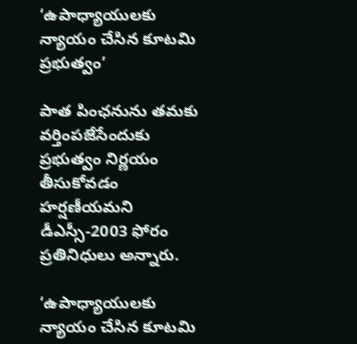‘ఉపాధ్యాయులకు న్యాయం చేసిన కూటమి ప్రభుత్వం’

పాత పింఛనును తమకు వర్తింపజేసేందుకు ప్రభుత్వం నిర్ణయం తీసుకోవడం హర్షణీయమని డీఎస్సీ-2003 ఫోరం ప్రతినిధులు అన్నారు.

‘ఉపాధ్యాయులకు న్యాయం చేసిన కూటమి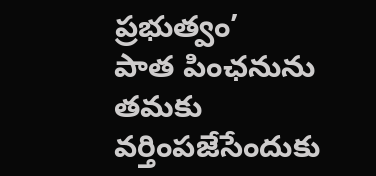ప్రభుత్వం’
పాత పింఛనును తమకు వర్తింపజేసేందుకు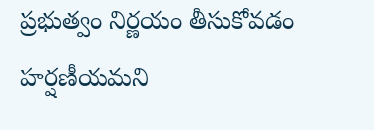ప్రభుత్వం నిర్ణయం తీసుకోవడం హర్షణీయమని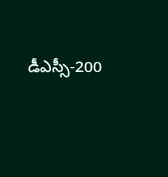డీఎస్సీ-200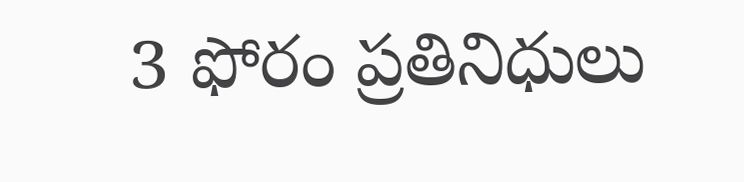3 ఫోరం ప్రతినిధులు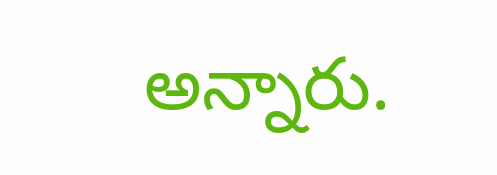అన్నారు.